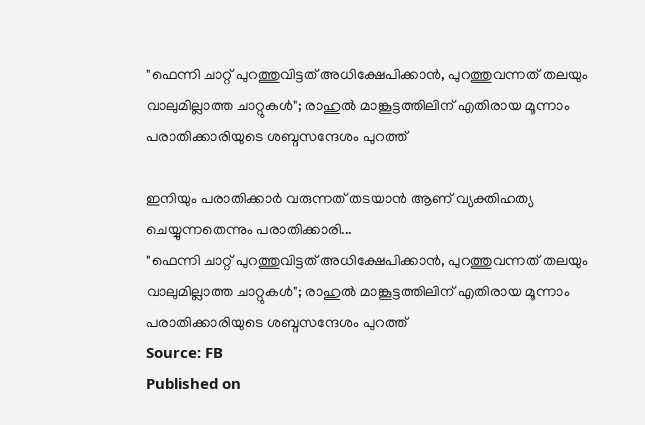"ഫെന്നി ചാറ്റ് പുറത്തുവിട്ടത് അധിക്ഷേപിക്കാൻ, പുറത്തുവന്നത് തലയും വാലുമില്ലാത്ത ചാറ്റുകൾ"; രാഹുൽ മാങ്കൂട്ടത്തിലിന് എതിരായ മൂന്നാം പരാതിക്കാരിയുടെ ശബ്ദസന്ദേശം പുറത്ത്

ഇനിയും പരാതിക്കാർ വരുന്നത് തടയാൻ ആണ് വ്യക്തിഹത്യ ചെയ്യുന്നതെന്നും പരാതിക്കാരി...
"ഫെന്നി ചാറ്റ് പുറത്തുവിട്ടത് അധിക്ഷേപിക്കാൻ, പുറത്തുവന്നത് തലയും വാലുമില്ലാത്ത ചാറ്റുകൾ"; രാഹുൽ മാങ്കൂട്ടത്തിലിന് എതിരായ മൂന്നാം പരാതിക്കാരിയുടെ ശബ്ദസന്ദേശം പുറത്ത്
Source: FB
Published on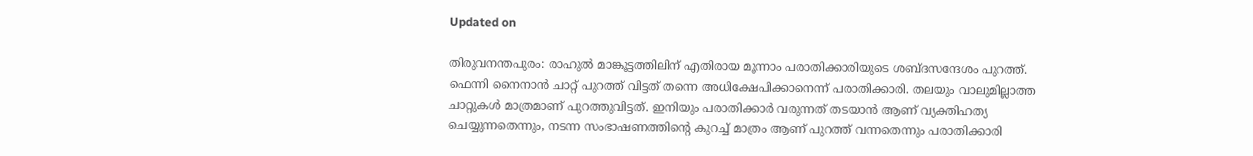Updated on

തിരുവനന്തപുരം: രാഹുൽ മാങ്കൂട്ടത്തിലിന് എതിരായ മൂന്നാം പരാതിക്കാരിയുടെ ശബ്ദസന്ദേശം പുറത്ത്. ഫെന്നി നൈനാൻ ചാറ്റ് പുറത്ത് വിട്ടത് തന്നെ അധിക്ഷേപിക്കാനെന്ന് പരാതിക്കാരി. തലയും വാലുമില്ലാത്ത ചാറ്റുകൾ മാത്രമാണ് പുറത്തുവിട്ടത്. ഇനിയും പരാതിക്കാർ വരുന്നത് തടയാൻ ആണ് വ്യക്തിഹത്യ ചെയ്യുന്നതെന്നും, നടന്ന സംഭാഷണത്തിന്റെ കുറച്ച് മാത്രം ആണ് പുറത്ത് വന്നതെന്നും പരാതിക്കാരി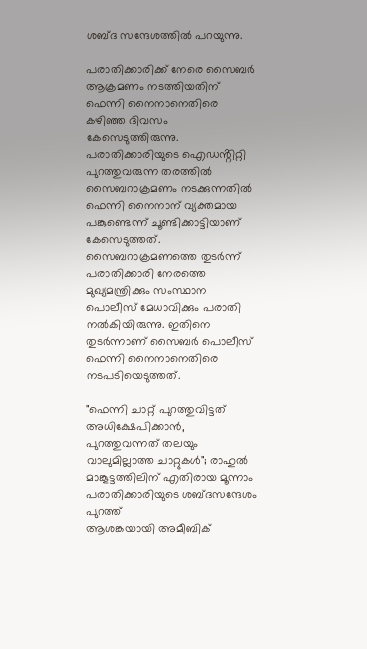ശബ്ദ സന്ദേശത്തിൽ പറയുന്നു.

പരാതിക്കാരിക്ക് നേരെ സൈബർ ആക്രമണം നടത്തിയതിന് ഫെന്നി നൈനാനെതിരെ കഴിഞ്ഞ ദിവസം കേസെടുത്തിരുന്നു. പരാതിക്കാരിയുടെ ഐഡൻ്റിറ്റി പുറത്തുവരുന്ന തരത്തിൽ സൈബറാക്രമണം നടക്കുന്നതിൽ ഫെന്നി നൈനാന് വ്യക്തമായ പങ്കുണ്ടെന്ന് ചൂണ്ടിക്കാട്ടിയാണ് കേസെടുത്തത്. സൈബറാക്രമണത്തെ തുടർന്ന് പരാതിക്കാരി നേരത്തെ മുഖ്യമന്ത്രിക്കും സംസ്ഥാന പൊലീസ് മേധാവിക്കും പരാതി നൽകിയിരുന്നു. ഇതിനെ തുടർന്നാണ് സൈബർ പൊലീസ് ഫെന്നി നൈനാനെതിരെ നടപടിയെടുത്തത്.

"ഫെന്നി ചാറ്റ് പുറത്തുവിട്ടത് അധിക്ഷേപിക്കാൻ, പുറത്തുവന്നത് തലയും വാലുമില്ലാത്ത ചാറ്റുകൾ"; രാഹുൽ മാങ്കൂട്ടത്തിലിന് എതിരായ മൂന്നാം പരാതിക്കാരിയുടെ ശബ്ദസന്ദേശം പുറത്ത്
ആശങ്കയായി അമീബിക്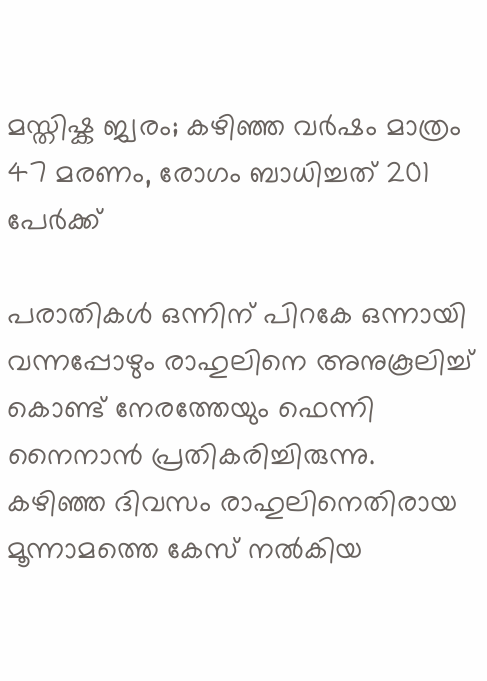മസ്തിഷ്ക ജ്വരം; കഴിഞ്ഞ വർഷം മാത്രം 47 മരണം, രോഗം ബാധിച്ചത് 201 പേർക്ക്

പരാതികൾ ഒന്നിന് പിറകേ ഒന്നായി വന്നപ്പോഴും രാഹുലിനെ അനുകൂലിച്ച് കൊണ്ട് നേരത്തേയും ഫെന്നി നൈനാൻ പ്രതികരിച്ചിരുന്നു. കഴിഞ്ഞ ദിവസം രാഹുലിനെതിരായ മൂന്നാമത്തെ കേസ് നൽകിയ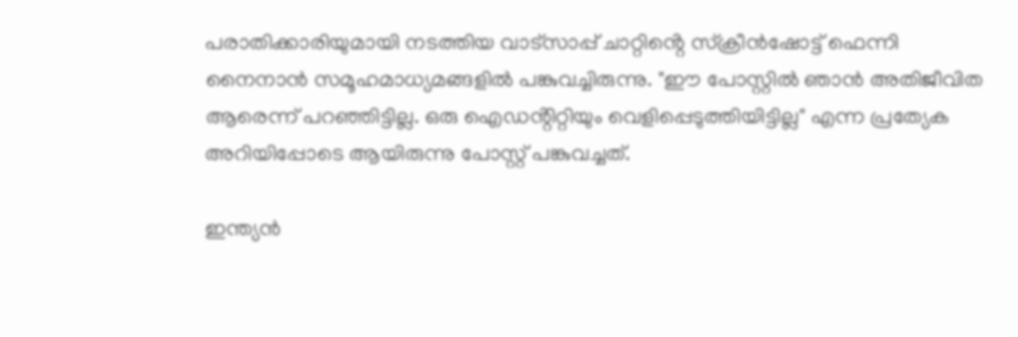പരാതിക്കാരിയുമായി നടത്തിയ വാട്‌സാപ്പ് ചാറ്റിൻ്റെ സ്‌ക്രീന്‍ഷോട്ട് ഫെന്നി നൈനാൻ സമൂഹമാധ്യമങ്ങളിൽ പങ്കുവച്ചിരുന്നു. "ഈ പോസ്റ്റിൽ ഞാൻ അതിജീവിത ആരെന്ന് പറഞ്ഞിട്ടില്ല. ഒരു ഐഡൻ്റിറ്റിയും വെളിപ്പെടുത്തിയിട്ടില്ല" എന്ന പ്രത്യേക അറിയിപ്പോടെ ആയിരുന്നു പോസ്റ്റ് പങ്കുവച്ചത്.

ഇന്ത്യൻ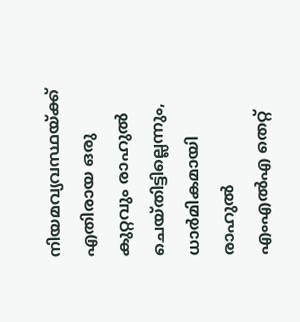നിയമവ്യവസ്ഥയ്ക്ക് എതിരായ ഒരു കുറ്റവും രാഹുൽ ചെയ്തിട്ടില്ലെന്നും, ധാർമികമായി രാഹുൽ എംഎൽഎ തെറ്റ്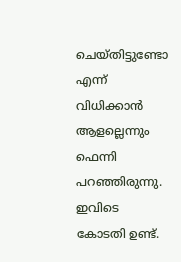ചെയ്തിട്ടുണ്ടോ എന്ന് വിധിക്കാൻ ആളല്ലെന്നും ഫെന്നി പറഞ്ഞിരുന്നു. ഇവിടെ കോടതി ഉണ്ട്.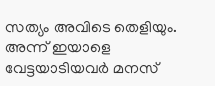സത്യം അവിടെ തെളിയും. അന്ന് ഇയാളെ വേട്ടയാടിയവർ മനസ്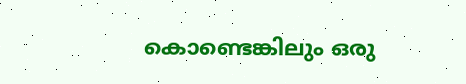കൊണ്ടെങ്കിലും ഒരു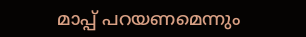മാപ്പ് പറയണമെന്നും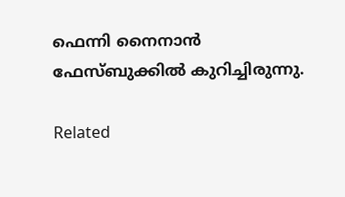ഫെന്നി നൈനാൻ ഫേസ്ബുക്കിൽ കുറിച്ചിരുന്നു.

Related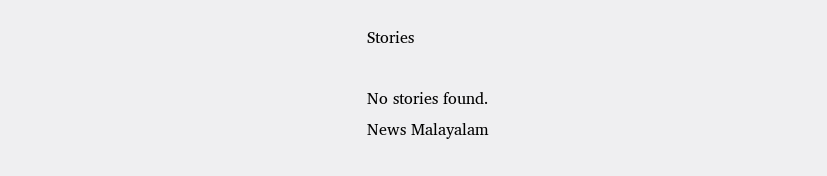Stories

No stories found.
News Malayalam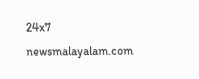24x7
newsmalayalam.com